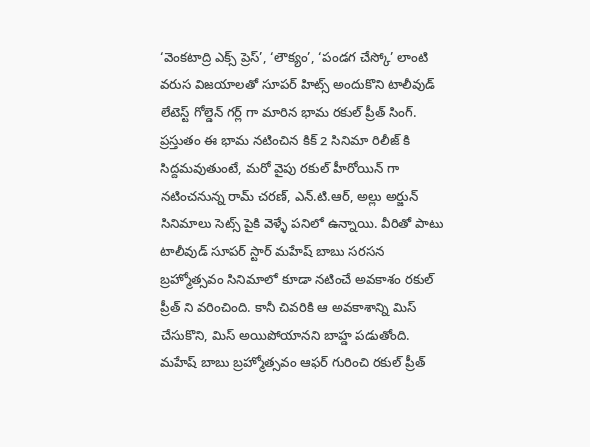‘వెంకటాద్రి ఎక్స్ ప్రెస్’, ‘లౌక్యం’, ‘పండగ చేస్కో’ లాంటి వరుస విజయాలతో సూపర్ హిట్స్ అందుకొని టాలీవుడ్ లేటెస్ట్ గోల్డెన్ గర్ల్ గా మారిన భామ రకుల్ ప్రీత్ సింగ్. ప్రస్తుతం ఈ భామ నటించిన కిక్ 2 సినిమా రిలీజ్ కి సిద్దమవుతుంటే, మరో వైపు రకుల్ హీరోయిన్ గా నటించనున్న రామ్ చరణ్, ఎన్.టి.ఆర్, అల్లు అర్జున్ సినిమాలు సెట్స్ పైకి వెళ్ళే పనిలో ఉన్నాయి. వీరితో పాటు టాలీవుడ్ సూపర్ స్టార్ మహేష్ బాబు సరసన బ్రహ్మోత్సవం సినిమాలో కూడా నటించే అవకాశం రకుల్ ప్రీత్ ని వరించింది. కానీ చివరికి ఆ అవకాశాన్ని మిస్ చేసుకొని, మిస్ అయిపోయానని బాహ్డ పడుతోంది.
మహేష్ బాబు బ్రహ్మోత్సవం ఆఫర్ గురించి రకుల్ ప్రీత్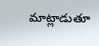మాట్లాడుతూ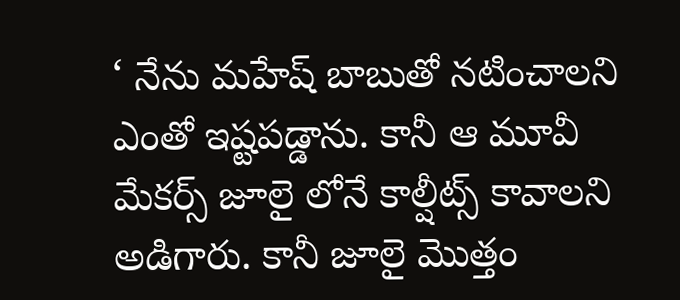‘ నేను మహేష్ బాబుతో నటించాలని ఎంతో ఇష్టపడ్డాను. కానీ ఆ మూవీ మేకర్స్ జూలై లోనే కాల్షీట్స్ కావాలని అడిగారు. కానీ జూలై మొత్తం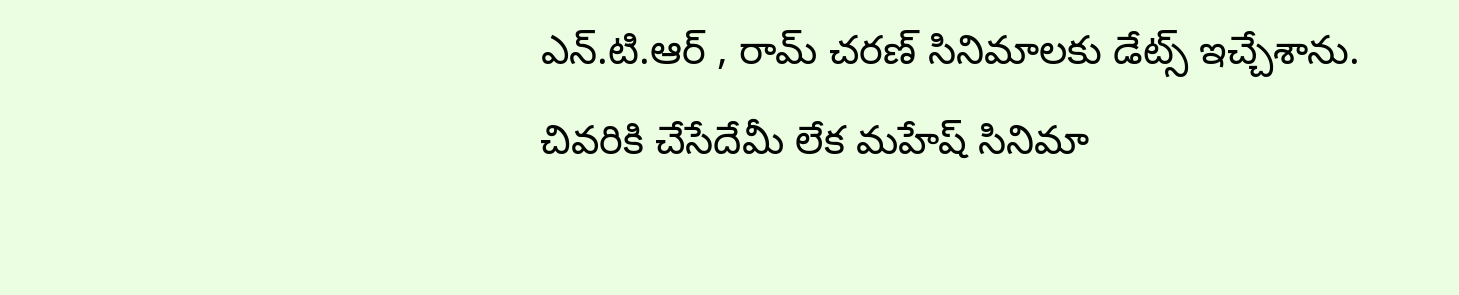ఎన్.టి.ఆర్ , రామ్ చరణ్ సినిమాలకు డేట్స్ ఇచ్చేశాను. చివరికి చేసేదేమీ లేక మహేష్ సినిమా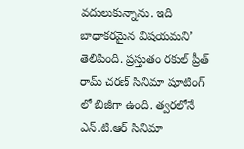వదులుకున్నాను. ఇది బాధాకరమైన విషయమని’ తెలిపింది. ప్రస్తుతం రకుల్ ప్రీత్ రామ్ చరణ్ సినిమా షూటింగ్ లో బిజీగా ఉంది. త్వరలోనే ఎన్.టి.ఆర్ సినిమా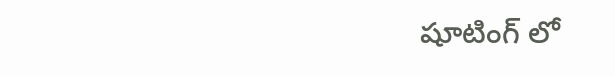షూటింగ్ లో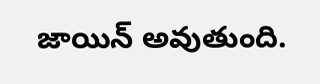జాయిన్ అవుతుంది.